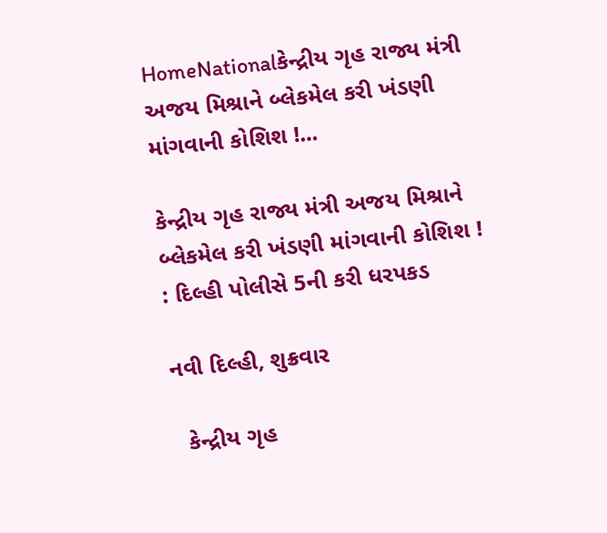HomeNationalકેન્દ્રીય ગૃહ રાજ્ય મંત્રી અજય મિશ્રાને બ્લેકમેલ કરી ખંડણી માંગવાની કોશિશ !...

કેન્દ્રીય ગૃહ રાજ્ય મંત્રી અજય મિશ્રાને બ્લેકમેલ કરી ખંડણી માંગવાની કોશિશ ! : દિલ્હી પોલીસે 5ની કરી ધરપકડ

નવી દિલ્હી, શુક્રવાર

  કેન્દ્રીય ગૃહ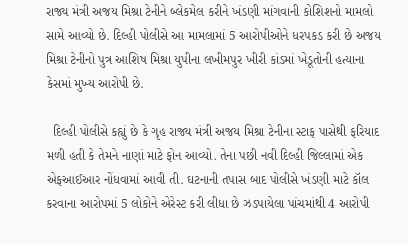રાજ્ય મંત્રી અજય મિશ્રા ટેનીને બ્લેકમેલ કરીને ખંડણી માંગવાની કોશિશનો મામલો સામે આવ્યો છે. દિલ્હી પોલીસે આ મામલામાં 5 આરોપીઓને ધરપકડ કરી છે અજય મિશ્રા ટેનીનો પુત્ર આશિષ મિશ્રા યુપીના લખીમપુર ખીરી કાંડમાં ખેડૂતોની હત્યાના કેસમાં મુખ્ય આરોપી છે.

  દિલ્હી પોલીસે કહ્યું છે કે ગૃહ રાજ્ય મંત્રી અજય મિશ્રા ટેનીના સ્ટાફ પાસેથી ફરિયાદ મળી હતી કે તેમને નાણાં માટે ફોન આવ્યો. તેના પછી નવી દિલ્હી જિલ્લામાં એક એફઆઈઆર નોંધવામાં આવી તી. ઘટનાની તપાસ બાદ પોલીસે ખંડણી માટે કૉલ કરવાના આરોપમાં 5 લોકોને એરેસ્ટ કરી લીધા છે ઝડપાયેલા પાંચમાંથી 4 આરોપી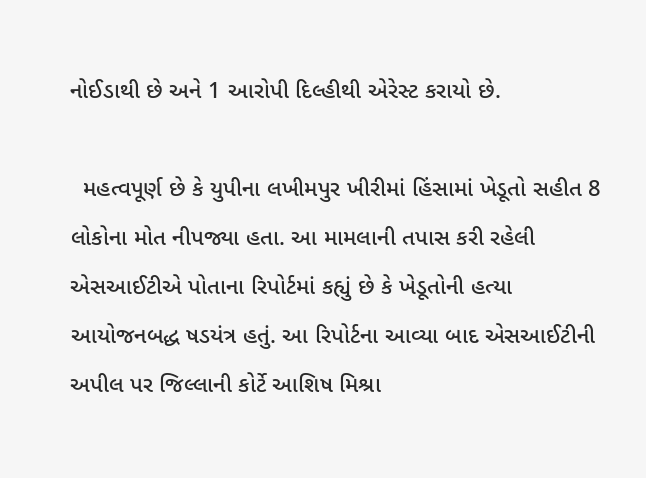નોઈડાથી છે અને 1 આરોપી દિલ્હીથી એરેસ્ટ કરાયો છે.

  મહત્વપૂર્ણ છે કે યુપીના લખીમપુર ખીરીમાં હિંસામાં ખેડૂતો સહીત 8 લોકોના મોત નીપજ્યા હતા. આ મામલાની તપાસ કરી રહેલી એસઆઈટીએ પોતાના રિપોર્ટમાં કહ્યું છે કે ખેડૂતોની હત્યા આયોજનબદ્ધ ષડયંત્ર હતું. આ રિપોર્ટના આવ્યા બાદ એસઆઈટીની અપીલ પર જિલ્લાની કોર્ટે આશિષ મિશ્રા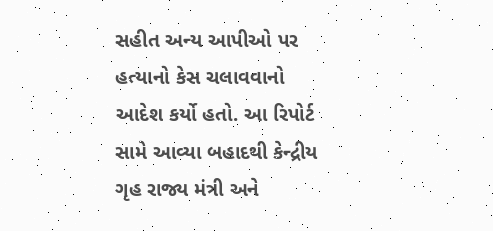સહીત અન્ય આપીઓ પર હત્યાનો કેસ ચલાવવાનો આદેશ કર્યો હતો. આ રિપોર્ટ સામે આવ્યા બહાદથી કેન્દ્રીય ગૃહ રાજ્ય મંત્રી અને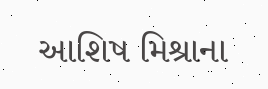આશિષ મિશ્રાના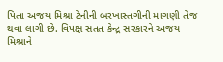પિતા અજય મિશ્રા ટેનીની બરખાસ્તગીની માગણી તેજ થવા લાગી છે. વિપક્ષ સતત કેન્દ્ર સરકારને અજય મિશ્રાને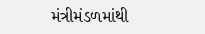મંત્રીમંડળમાંથી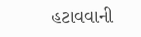હટાવવાની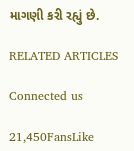માગણી કરી રહ્યું છે.

RELATED ARTICLES

Connected us

21,450FansLike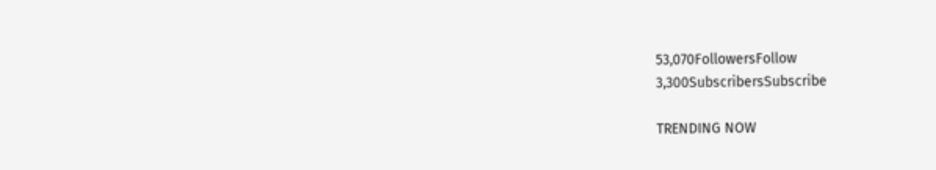53,070FollowersFollow
3,300SubscribersSubscribe

TRENDING NOW